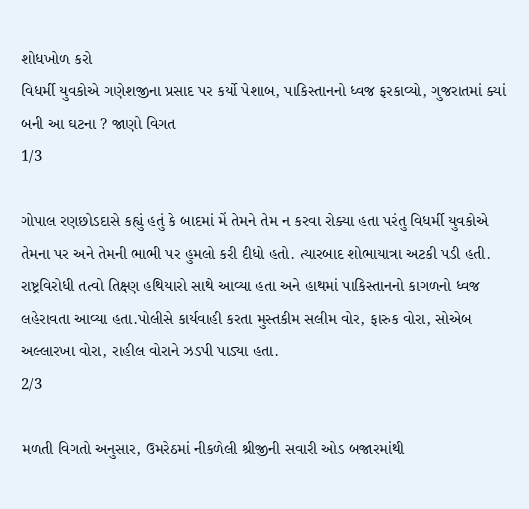શોધખોળ કરો
વિધર્મી યુવકોએ ગણેશજીના પ્રસાદ પર કર્યો પેશાબ, પાકિસ્તાનનો ધ્વજ ફરકાવ્યો, ગુજરાતમાં ક્યાં બની આ ઘટના ? જાણો વિગત
1/3

ગોપાલ રણછોડદાસે કહ્યું હતું કે બાદમાં મેં તેમને તેમ ન કરવા રોક્યા હતા પરંતુ વિધર્મી યુવકોએ તેમના પર અને તેમની ભાભી પર હુમલો કરી દીધો હતો. ત્યારબાદ શોભાયાત્રા અટકી પડી હતી. રાષ્ટ્રવિરોધી તત્વો તિક્ષ્ણ હથિયારો સાથે આવ્યા હતા અને હાથમાં પાકિસ્તાનનો કાગળનો ધ્વજ લહેરાવતા આવ્યા હતા.પોલીસે કાર્યવાહી કરતા મુસ્તકીમ સલીમ વોર, ફારુક વોરા, સોએબ અલ્લારખા વોરા, રાહીલ વોરાને ઝડપી પાડ્યા હતા.
2/3

મળતી વિગતો અનુસાર, ઉમરેઠમાં નીકળેલી શ્રીજીની સવારી ઓડ બજારમાંથી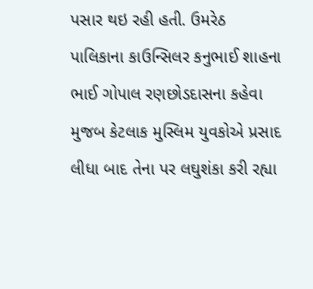પસાર થઇ રહી હતી. ઉમરેઠ પાલિકાના કાઉન્સિલર કનુભાઈ શાહના ભાઈ ગોપાલ રણછોડદાસના કહેવા મુજબ કેટલાક મુસ્લિમ યુવકોએ પ્રસાદ લીધા બાદ તેના પર લઘુશંકા કરી રહ્યા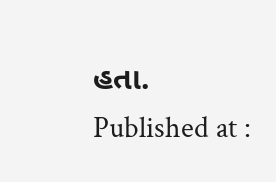હતા.
Published at :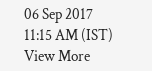06 Sep 2017 11:15 AM (IST)
View More